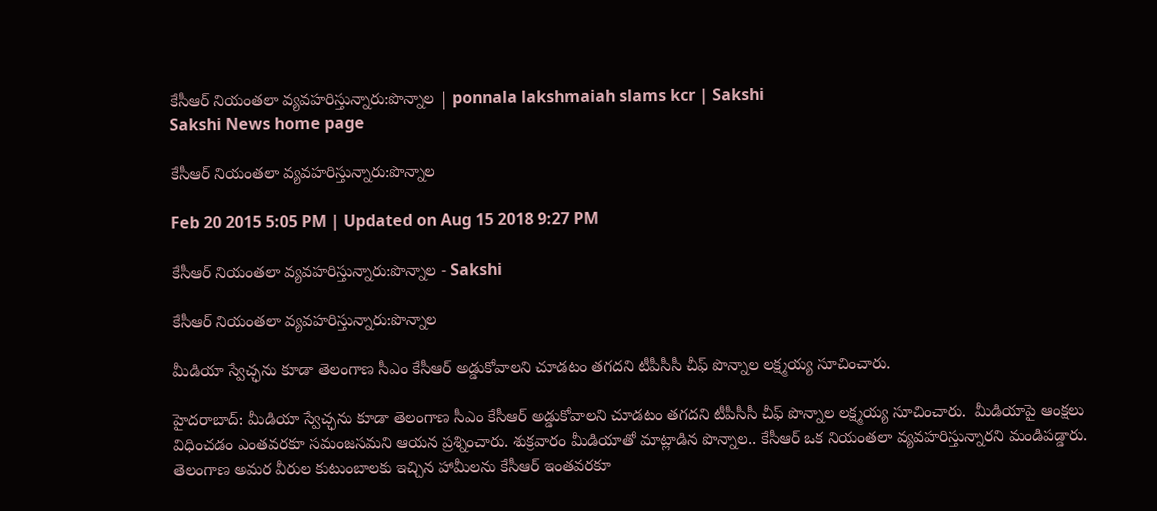కేసీఆర్ నియంతలా వ్యవహరిస్తున్నారు:పొన్నాల | ponnala lakshmaiah slams kcr | Sakshi
Sakshi News home page

కేసీఆర్ నియంతలా వ్యవహరిస్తున్నారు:పొన్నాల

Feb 20 2015 5:05 PM | Updated on Aug 15 2018 9:27 PM

కేసీఆర్ నియంతలా వ్యవహరిస్తున్నారు:పొన్నాల - Sakshi

కేసీఆర్ నియంతలా వ్యవహరిస్తున్నారు:పొన్నాల

మీడియా స్వేచ్ఛను కూడా తెలంగాణ సీఎం కేసీఆర్ అడ్డుకోవాలని చూడటం తగదని టీపీసీసీ చీఫ్ పొన్నాల లక్ష్మయ్య సూచించారు.

హైదరాబాద్: మీడియా స్వేచ్ఛను కూడా తెలంగాణ సీఎం కేసీఆర్ అడ్డుకోవాలని చూడటం తగదని టీపీసీసీ చీఫ్ పొన్నాల లక్ష్మయ్య సూచించారు.  మీడియాపై ఆంక్షలు విధించడం ఎంతవరకూ సమంజసమని ఆయన ప్రశ్నించారు. శుక్రవారం మీడియాతో మాట్లాడిన పొన్నాల.. కేసీఆర్ ఒక నియంతలా వ్యవహరిస్తున్నారని మండిపడ్డారు. తెలంగాణ అమర వీరుల కుటుంబాలకు ఇచ్చిన హామీలను కేసీఆర్ ఇంతవరకూ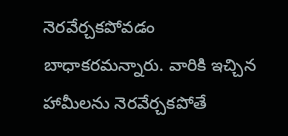నెరవేర్చకపోవడం బాధాకరమన్నారు. వారికి ఇచ్చిన హామీలను నెరవేర్చకపోతే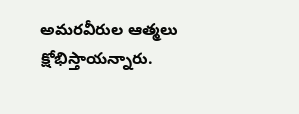అమరవీరుల ఆత్మలు క్షోభిస్తాయన్నారు.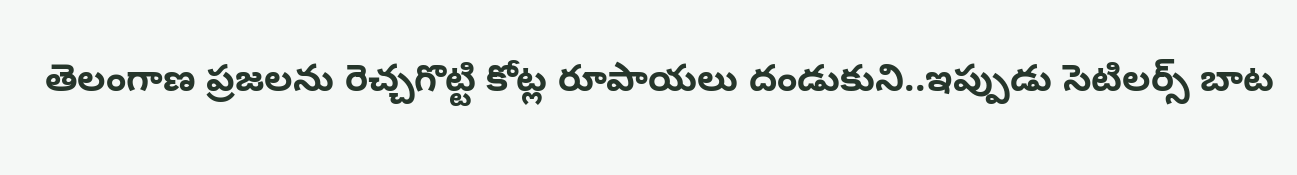తెలంగాణ ప్రజలను రెచ్చగొట్టి కోట్ల రూపాయలు దండుకుని..ఇప్పుడు సెటిలర్స్ బాట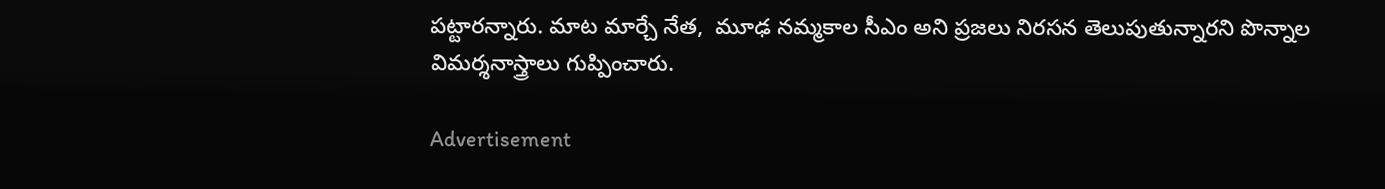పట్టారన్నారు. మాట మార్చే నేత,  మూఢ నమ్మకాల సీఎం అని ప్రజలు నిరసన తెలుపుతున్నారని పొన్నాల విమర్శనాస్త్రాలు గుప్పించారు.

Advertisement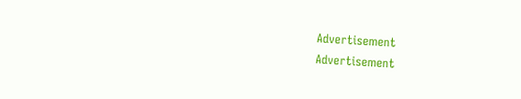Advertisement
Advertisement